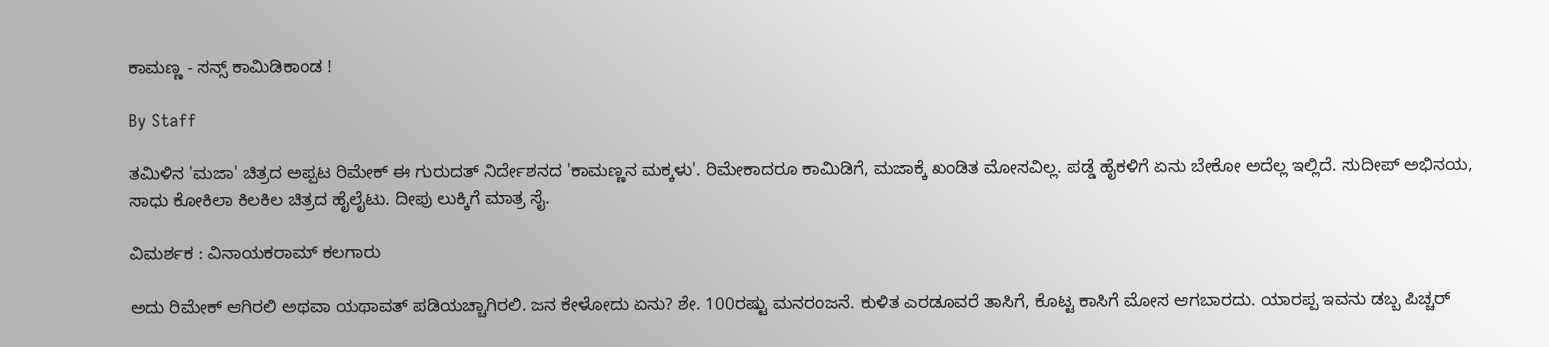ಕಾಮಣ್ಣ - ಸನ್ಸ್ ಕಾಮಿಡಿಕಾಂಡ !

By Staff

ತಮಿಳಿನ 'ಮಜಾ' ಚಿತ್ರದ ಅಪ್ಪಟ ರಿಮೇಕ್ ಈ ಗುರುದತ್ ನಿರ್ದೇಶನದ 'ಕಾಮಣ್ಣನ ಮಕ್ಕಳು'. ರಿಮೇಕಾದರೂ ಕಾಮಿಡಿಗೆ, ಮಜಾಕ್ಕೆ ಖಂಡಿತ ಮೋಸವಿಲ್ಲ. ಪಡ್ಡೆ ಹೈಕಳಿಗೆ ಏನು ಬೇಕೋ ಅದೆಲ್ಲ ಇಲ್ಲಿದೆ. ಸುದೀಪ್ ಅಭಿನಯ, ಸಾಧು ಕೋಕಿಲಾ ಕಿಲಕಿಲ ಚಿತ್ರದ ಹೈಲೈಟು. ದೀಪು ಲುಕ್ಕಿಗೆ ಮಾತ್ರ ಸೈ.

ವಿಮರ್ಶಕ : ವಿನಾಯಕರಾಮ್ ಕಲಗಾರು

ಅದು ರಿಮೇಕ್ ಆಗಿರಲಿ ಅಥವಾ ಯಥಾವತ್ ಪಡಿಯಚ್ಚಾಗಿರಲಿ. ಜನ ಕೇಳೋದು ಏನು? ಶೇ. 100ರಷ್ಟು ಮನರಂಜನೆ. ಕುಳಿತ ಎರಡೂವರೆ ತಾಸಿಗೆ, ಕೊಟ್ಟ ಕಾಸಿಗೆ ಮೋಸ ಆಗಬಾರದು. ಯಾರಪ್ಪ ಇವನು ಡಬ್ಬ ಪಿಚ್ಚರ್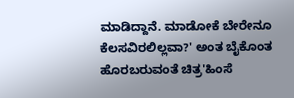ಮಾಡಿದ್ದಾನೆ. ಮಾಡೋಕೆ ಬೇರೇನೂ ಕೆಲಸವಿರಲಿಲ್ಲವಾ?' ಅಂತ ಬೈಕೊಂತ ಹೊರಬರುವಂತೆ ಚಿತ್ರ'ಹಿಂಸೆ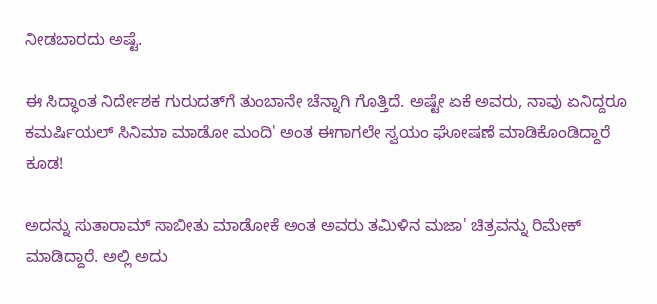ನೀಡಬಾರದು ಅಷ್ಟೆ.

ಈ ಸಿದ್ಧಾಂತ ನಿರ್ದೇಶಕ ಗುರುದತ್‌ಗೆ ತುಂಬಾನೇ ಚೆನ್ನಾಗಿ ಗೊತ್ತಿದೆ. ಅಷ್ಟೇ ಏಕೆ ಅವರು, ನಾವು ಏನಿದ್ದರೂ ಕಮರ್ಷಿಯಲ್ ಸಿನಿಮಾ ಮಾಡೋ ಮಂದಿ' ಅಂತ ಈಗಾಗಲೇ ಸ್ವಯಂ ಘೋಷಣೆ ಮಾಡಿಕೊಂಡಿದ್ದಾರೆ ಕೂಡ!

ಅದನ್ನು ಸುತಾರಾಮ್ ಸಾಬೀತು ಮಾಡೋಕೆ ಅಂತ ಅವರು ತಮಿಳಿನ ಮಜಾ' ಚಿತ್ರವನ್ನು ರಿಮೇಕ್ ಮಾಡಿದ್ದಾರೆ. ಅಲ್ಲಿ ಅದು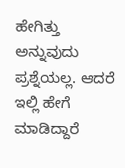ಹೇಗಿತ್ತು ಅನ್ನುವುದು ಪ್ರಶ್ನೆಯಲ್ಲ. ಆದರೆ ಇಲ್ಲಿ ಹೇಗೆ ಮಾಡಿದ್ದಾರೆ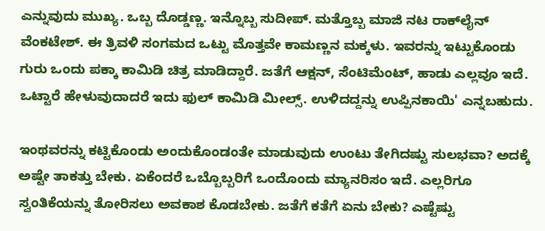ಎನ್ನುವುದು ಮುಖ್ಯ. ಒಬ್ಬ ದೊಡ್ಡಣ್ಣ. ಇನ್ನೊಬ್ಬ ಸುದೀಪ್. ಮತ್ತೊಬ್ಬ ಮಾಜಿ ನಟ ರಾಕ್‌ಲೈನ್ ವೆಂಕಟೇಶ್. ಈ ತ್ರಿವಳಿ ಸಂಗಮದ ಒಟ್ಟು ಮೊತ್ತವೇ ಕಾಮಣ್ಣನ ಮಕ್ಕಳು. ಇವರನ್ನು ಇಟ್ಟುಕೊಂಡು ಗುರು ಒಂದು ಪಕ್ಕಾ ಕಾಮಿಡಿ ಚಿತ್ರ ಮಾಡಿದ್ದಾರೆ. ಜತೆಗೆ ಆಕ್ಷನ್, ಸೆಂಟಿಮೆಂಟ್, ಹಾಡು ಎಲ್ಲವೂ ಇದೆ. ಒಟ್ಟಾರೆ ಹೇಳುವುದಾದರೆ ಇದು ಫುಲ್ ಕಾಮಿಡಿ ಮೀಲ್ಸ್. ಉಳಿದದ್ದನ್ನು ಉಪ್ಪಿನಕಾಯಿ' ಎನ್ನಬಹುದು.

ಇಂಥವರನ್ನು ಕಟ್ಟಿಕೊಂಡು ಅಂದುಕೊಂಡಂತೇ ಮಾಡುವುದು ಉಂಟು ತೇಗಿದಷ್ಟು ಸುಲಭವಾ? ಅದಕ್ಕೆ ಅಷ್ಟೇ ತಾಕತ್ತು ಬೇಕು. ಏಕೆಂದರೆ ಒಬ್ಬೊಬ್ಬರಿಗೆ ಒಂದೊಂದು ಮ್ಯಾನರಿಸಂ ಇದೆ. ಎಲ್ಲರಿಗೂ ಸ್ವಂತಿಕೆಯನ್ನು ತೋರಿಸಲು ಅವಕಾಶ ಕೊಡಬೇಕು. ಜತೆಗೆ ಕತೆಗೆ ಏನು ಬೇಕು? ಎಷ್ಟೆಷ್ಟು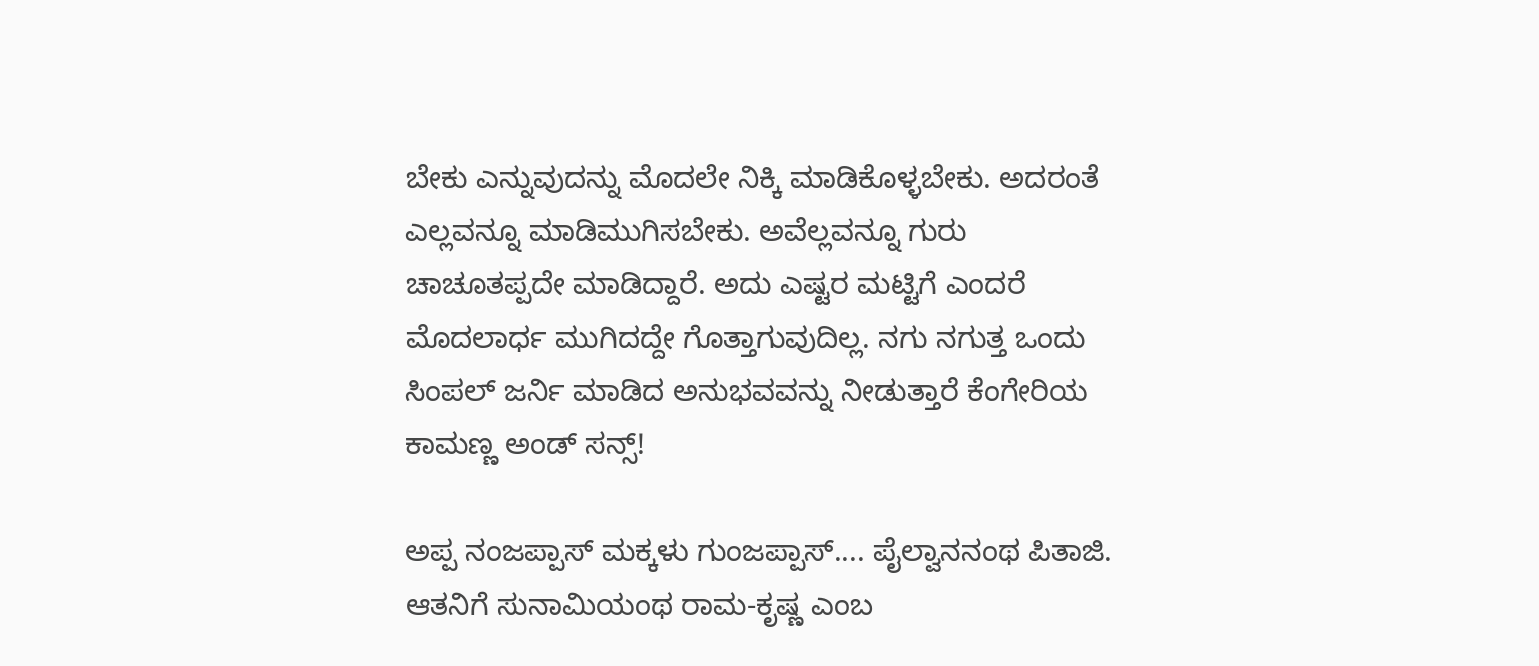ಬೇಕು ಎನ್ನುವುದನ್ನು ಮೊದಲೇ ನಿಕ್ಕಿ ಮಾಡಿಕೊಳ್ಳಬೇಕು. ಅದರಂತೆ ಎಲ್ಲವನ್ನೂ ಮಾಡಿಮುಗಿಸಬೇಕು. ಅವೆಲ್ಲವನ್ನೂ ಗುರು ಚಾಚೂತಪ್ಪದೇ ಮಾಡಿದ್ದಾರೆ. ಅದು ಎಷ್ಟರ ಮಟ್ಟಿಗೆ ಎಂದರೆ ಮೊದಲಾರ್ಧ ಮುಗಿದದ್ದೇ ಗೊತ್ತಾಗುವುದಿಲ್ಲ. ನಗು ನಗುತ್ತ ಒಂದು ಸಿಂಪಲ್ ಜರ್ನಿ ಮಾಡಿದ ಅನುಭವವನ್ನು ನೀಡುತ್ತಾರೆ ಕೆಂಗೇರಿಯ ಕಾಮಣ್ಣ ಅಂಡ್ ಸನ್ಸ್!

ಅಪ್ಪ ನಂಜಪ್ಪಾಸ್ ಮಕ್ಕಳು ಗುಂಜಪ್ಪಾಸ್.... ಪೈಲ್ವಾನನಂಥ ಪಿತಾಜಿ. ಆತನಿಗೆ ಸುನಾಮಿಯಂಥ ರಾಮ-ಕೃಷ್ಣ ಎಂಬ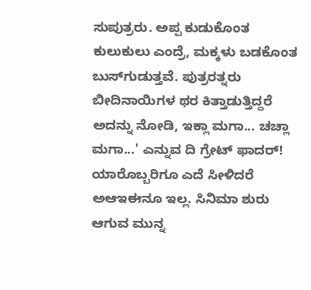ಸುಪುತ್ರರು. ಅಪ್ಪ ಕುಡುಕೊಂತ ಕುಲುಕುಲು ಎಂದ್ರೆ, ಮಕ್ಕಳು ಬಡಕೊಂತ ಬುಸ್‌ಗುಡುತ್ತವೆ. ಪುತ್ರರತ್ನರು ಬೀದಿನಾಯಿಗಳ ಥರ ಕಿತ್ತಾಡುತ್ತಿದ್ದರೆ ಅದನ್ನು ನೋಡಿ, ಇಕ್ಲಾ ಮಗಾ... ಚಚ್ಲಾ ಮಗಾ...' ಎನ್ನುವ ದಿ ಗ್ರೇಟ್ ಫಾದರ್! ಯಾರೊಬ್ಬರಿಗೂ ಎದೆ ಸೀಳಿದರೆ ಅಆಇಈನೂ ಇಲ್ಲ. ಸಿನಿಮಾ ಶುರು ಆಗುವ ಮುನ್ನ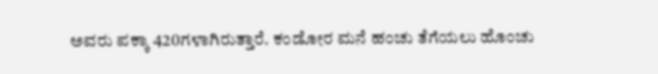ಅವರು ಪಕ್ಕಾ 420ಗಳಾಗಿರುತ್ತಾರೆ. ಕಂಡೋರ ಮನೆ ಹಂಚು ತೆಗೆಯಲು ಹೊಂಚು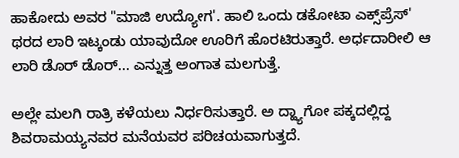ಹಾಕೋದು ಅವರ "ಮಾಜಿ ಉದ್ಯೋಗ'. ಹಾಲಿ ಒಂದು ಡಕೋಟಾ ಎಕ್ಸ್‌ಪ್ರೆಸ್' ಥರದ ಲಾರಿ ಇಟ್ಕಂಡು ಯಾವುದೋ ಊರಿಗೆ ಹೊರಟಿರುತ್ತಾರೆ. ಅರ್ಧದಾರೀಲಿ ಆ ಲಾರಿ ಡೊರ್ ಡೊರ್... ಎನ್ನುತ್ತ ಅಂಗಾತ ಮಲಗುತ್ತೆ.

ಅಲ್ಲೇ ಮಲಗಿ ರಾತ್ರಿ ಕಳೆಯಲು ನಿರ್ಧರಿಸುತ್ತಾರೆ. ಅ ದ್ಹ್ಯಾಗೋ ಪಕ್ಕದಲ್ಲಿದ್ದ ಶಿವರಾಮಯ್ಯನವರ ಮನೆಯವರ ಪರಿಚಯವಾಗುತ್ತದೆ.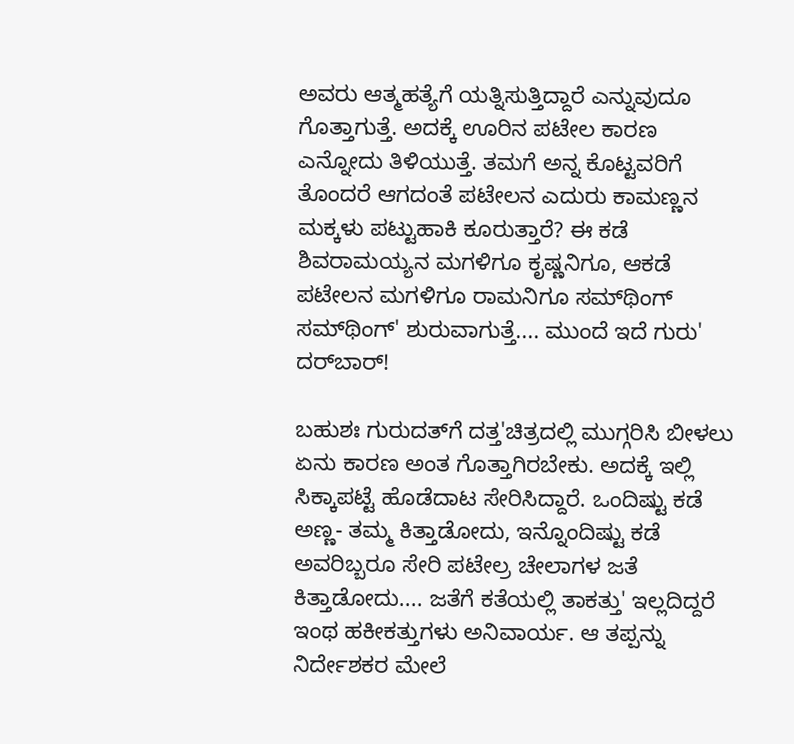ಅವರು ಆತ್ಮಹತ್ಯೆಗೆ ಯತ್ನಿಸುತ್ತಿದ್ದಾರೆ ಎನ್ನುವುದೂ ಗೊತ್ತಾಗುತ್ತೆ. ಅದಕ್ಕೆ ಊರಿನ ಪಟೇಲ ಕಾರಣ ಎನ್ನೋದು ತಿಳಿಯುತ್ತೆ. ತಮಗೆ ಅನ್ನ ಕೊಟ್ಟವರಿಗೆ ತೊಂದರೆ ಆಗದಂತೆ ಪಟೇಲನ ಎದುರು ಕಾಮಣ್ಣನ ಮಕ್ಕಳು ಪಟ್ಟುಹಾಕಿ ಕೂರುತ್ತಾರೆ? ಈ ಕಡೆ ಶಿವರಾಮಯ್ಯನ ಮಗಳಿಗೂ ಕೃಷ್ಣನಿಗೂ, ಆಕಡೆ ಪಟೇಲನ ಮಗಳಿಗೂ ರಾಮನಿಗೂ ಸಮ್‌ಥಿಂಗ್ ಸಮ್‌ಥಿಂಗ್' ಶುರುವಾಗುತ್ತೆ.... ಮುಂದೆ ಇದೆ ಗುರು' ದರ್‌ಬಾರ್!

ಬಹುಶಃ ಗುರುದತ್‌ಗೆ ದತ್ತ'ಚಿತ್ರದಲ್ಲಿ ಮುಗ್ಗರಿಸಿ ಬೀಳಲು ಏನು ಕಾರಣ ಅಂತ ಗೊತ್ತಾಗಿರಬೇಕು. ಅದಕ್ಕೆ ಇಲ್ಲಿ ಸಿಕ್ಕಾಪಟ್ಟೆ ಹೊಡೆದಾಟ ಸೇರಿಸಿದ್ದಾರೆ. ಒಂದಿಷ್ಟು ಕಡೆ ಅಣ್ಣ- ತಮ್ಮ ಕಿತ್ತಾಡೋದು, ಇನ್ನೊಂದಿಷ್ಟು ಕಡೆ ಅವರಿಬ್ಬರೂ ಸೇರಿ ಪಟೇಲ್ರ ಚೇಲಾಗಳ ಜತೆ ಕಿತ್ತಾಡೋದು.... ಜತೆಗೆ ಕತೆಯಲ್ಲಿ ತಾಕತ್ತು' ಇಲ್ಲದಿದ್ದರೆ ಇಂಥ ಹಕೀಕತ್ತುಗಳು ಅನಿವಾರ್ಯ. ಆ ತಪ್ಪನ್ನು ನಿರ್ದೇಶಕರ ಮೇಲೆ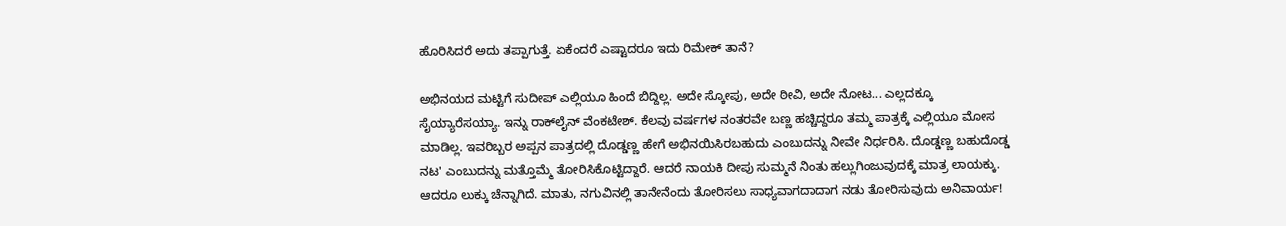ಹೊರಿಸಿದರೆ ಅದು ತಪ್ಪಾಗುತ್ತೆ. ಏಕೆಂದರೆ ಎಷ್ಟಾದರೂ ಇದು ರಿಮೇಕ್ ತಾನೆ?

ಅಭಿನಯದ ಮಟ್ಟಿಗೆ ಸುದೀಪ್ ಎಲ್ಲಿಯೂ ಹಿಂದೆ ಬಿದ್ದಿಲ್ಲ. ಅದೇ ಸ್ಕೋಪು, ಅದೇ ಠೀವಿ, ಅದೇ ನೋಟ... ಎಲ್ಲದಕ್ಕೂ ಸೈಯ್ಯಾರೆಸಯ್ಯಾ. ಇನ್ನು ರಾಕ್‌ಲೈನ್ ವೆಂಕಟೇಶ್. ಕೆಲವು ವರ್ಷಗಳ ನಂತರವೇ ಬಣ್ಣ ಹಚ್ಚಿದ್ದರೂ ತಮ್ಮ ಪಾತ್ರಕ್ಕೆ ಎಲ್ಲಿಯೂ ಮೋಸ ಮಾಡಿಲ್ಲ. ಇವರಿಬ್ಬರ ಅಪ್ಪನ ಪಾತ್ರದಲ್ಲಿ ದೊಡ್ಡಣ್ಣ ಹೇಗೆ ಅಭಿನಯಿಸಿರಬಹುದು ಎಂಬುದನ್ನು ನೀವೇ ನಿರ್ಧರಿಸಿ. ದೊಡ್ಡಣ್ಣ ಬಹುದೊಡ್ಡ ನಟ' ಎಂಬುದನ್ನು ಮತ್ತೊಮ್ಮೆ ತೋರಿಸಿಕೊಟ್ಟಿದ್ದಾರೆ. ಆದರೆ ನಾಯಕಿ ದೀಪು ಸುಮ್ಮನೆ ನಿಂತು ಹಲ್ಲುಗಿಂಜುವುದಕ್ಕೆ ಮಾತ್ರ ಲಾಯಕ್ಕು. ಆದರೂ ಲುಕ್ಕು ಚೆನ್ನಾಗಿದೆ. ಮಾತು, ನಗುವಿನಲ್ಲಿ ತಾನೇನೆಂದು ತೋರಿಸಲು ಸಾಧ್ಯವಾಗದಾದಾಗ ನಡು ತೋರಿಸುವುದು ಅನಿವಾರ್ಯ!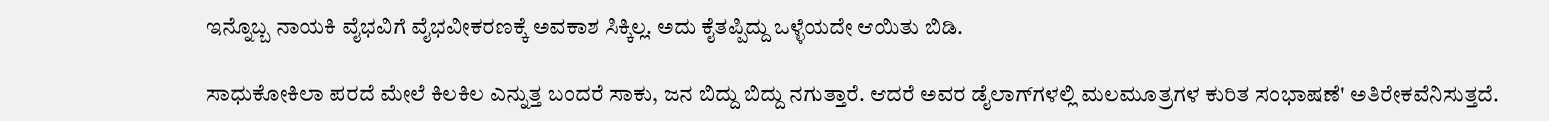ಇನ್ನೊಬ್ಬ ನಾಯಕಿ ವೈಭವಿಗೆ ವೈಭವೀಕರಣಕ್ಕೆ ಅವಕಾಶ ಸಿಕ್ಕಿಲ್ಲ. ಅದು ಕೈತಪ್ಪಿದ್ದು ಒಳ್ಳೆಯದೇ ಆಯಿತು ಬಿಡಿ.

ಸಾಧುಕೋಕಿಲಾ ಪರದೆ ಮೇಲೆ ಕಿಲಕಿಲ ಎನ್ನುತ್ತ ಬಂದರೆ ಸಾಕು, ಜನ ಬಿದ್ದು ಬಿದ್ದು ನಗುತ್ತಾರೆ. ಆದರೆ ಅವರ ಡೈಲಾಗ್‌ಗಳಲ್ಲಿ ಮಲಮೂತ್ರಗಳ ಕುರಿತ ಸಂಭಾಷಣೆ' ಅತಿರೇಕವೆನಿಸುತ್ತದೆ.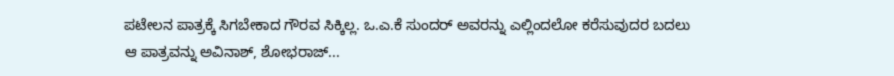ಪಟೇಲನ ಪಾತ್ರಕ್ಕೆ ಸಿಗಬೇಕಾದ ಗೌರವ ಸಿಕ್ಕಿಲ್ಲ. ಒ.ಎ.ಕೆ ಸುಂದರ್ ಅವರನ್ನು ಎಲ್ಲಿಂದಲೋ ಕರೆಸುವುದರ ಬದಲು ಆ ಪಾತ್ರವನ್ನು ಅವಿನಾಶ್, ಶೋಭರಾಜ್...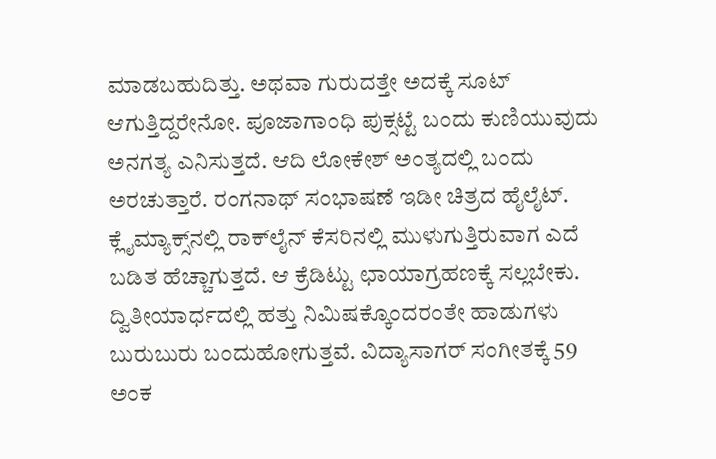ಮಾಡಬಹುದಿತ್ತು. ಅಥವಾ ಗುರುದತ್ತೇ ಅದಕ್ಕೆ ಸೂಟ್ ಆಗುತ್ತಿದ್ದರೇನೋ. ಪೂಜಾಗಾಂಧಿ ಪುಕ್ಸಟ್ಟೆ ಬಂದು ಕುಣಿಯುವುದು ಅನಗತ್ಯ ಎನಿಸುತ್ತದೆ. ಆದಿ ಲೋಕೇಶ್ ಅಂತ್ಯದಲ್ಲಿ ಬಂದು ಅರಚುತ್ತಾರೆ. ರಂಗನಾಥ್ ಸಂಭಾಷಣೆ ಇಡೀ ಚಿತ್ರದ ಹೈಲೈಟ್. ಕ್ಲೈಮ್ಯಾಕ್ಸ್‌ನಲ್ಲಿ ರಾಕ್‌ಲೈನ್ ಕೆಸರಿನಲ್ಲಿ ಮುಳುಗುತ್ತಿರುವಾಗ ಎದೆ ಬಡಿತ ಹೆಚ್ಚಾಗುತ್ತದೆ. ಆ ಕ್ರೆಡಿಟ್ಟು ಛಾಯಾಗ್ರಹಣಕ್ಕೆ ಸಲ್ಲಬೇಕು. ದ್ವಿತೀಯಾರ್ಧದಲ್ಲಿ ಹತ್ತು ನಿಮಿಷಕ್ಕೊಂದರಂತೇ ಹಾಡುಗಳು ಬುರುಬುರು ಬಂದುಹೋಗುತ್ತವೆ. ವಿದ್ಯಾಸಾಗರ್ ಸಂಗೀತಕ್ಕೆ 59 ಅಂಕ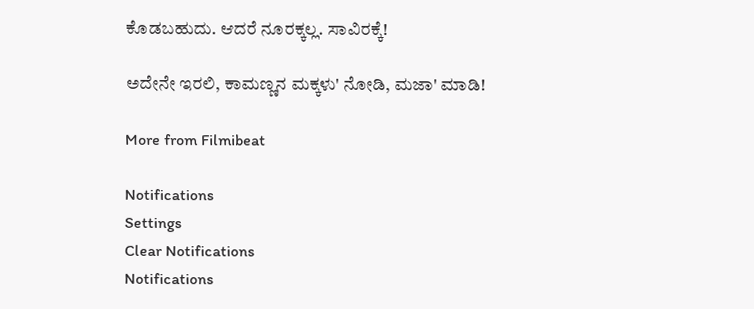ಕೊಡಬಹುದು. ಆದರೆ ನೂರಕ್ಕಲ್ಲ. ಸಾವಿರಕ್ಕೆ!

ಅದೇನೇ ಇರಲಿ, ಕಾಮಣ್ಣನ ಮಕ್ಕಳು' ನೋಡಿ, ಮಜಾ' ಮಾಡಿ!

More from Filmibeat

Notifications
Settings
Clear Notifications
Notifications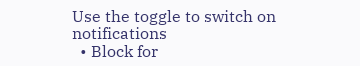Use the toggle to switch on notifications
  • Block for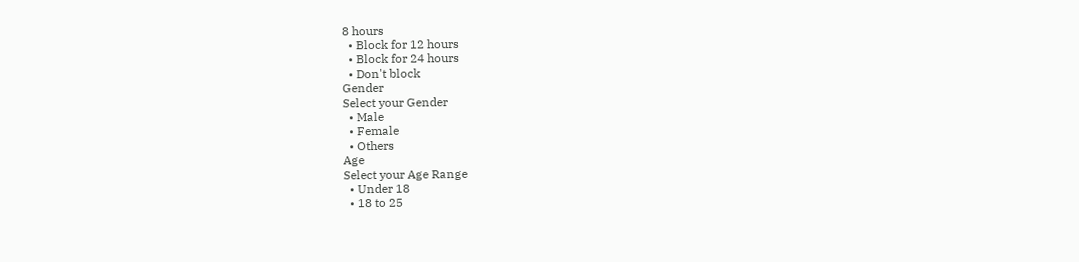8 hours
  • Block for 12 hours
  • Block for 24 hours
  • Don't block
Gender
Select your Gender
  • Male
  • Female
  • Others
Age
Select your Age Range
  • Under 18
  • 18 to 25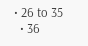• 26 to 35
  • 36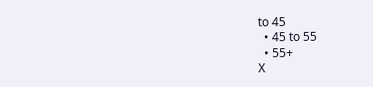to 45
  • 45 to 55
  • 55+
X